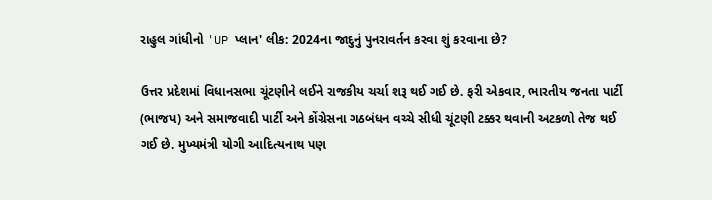રાહુલ ગાંધીનો 'UP પ્લાન' લીક: 2024ના જાદુનું પુનરાવર્તન કરવા શું કરવાના છે?

ઉત્તર પ્રદેશમાં વિધાનસભા ચૂંટણીને લઈને રાજકીય ચર્ચા શરૂ થઈ ગઈ છે. ફરી એકવાર, ભારતીય જનતા પાર્ટી (ભાજપ) અને સમાજવાદી પાર્ટી અને કોંગ્રેસના ગઠબંધન વચ્ચે સીધી ચૂંટણી ટક્કર થવાની અટકળો તેજ થઈ ગઈ છે. મુખ્યમંત્રી યોગી આદિત્યનાથ પણ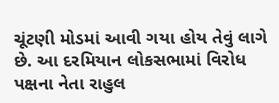ચૂંટણી મોડમાં આવી ગયા હોય તેવું લાગે છે. આ દરમિયાન લોકસભામાં વિરોધ પક્ષના નેતા રાહુલ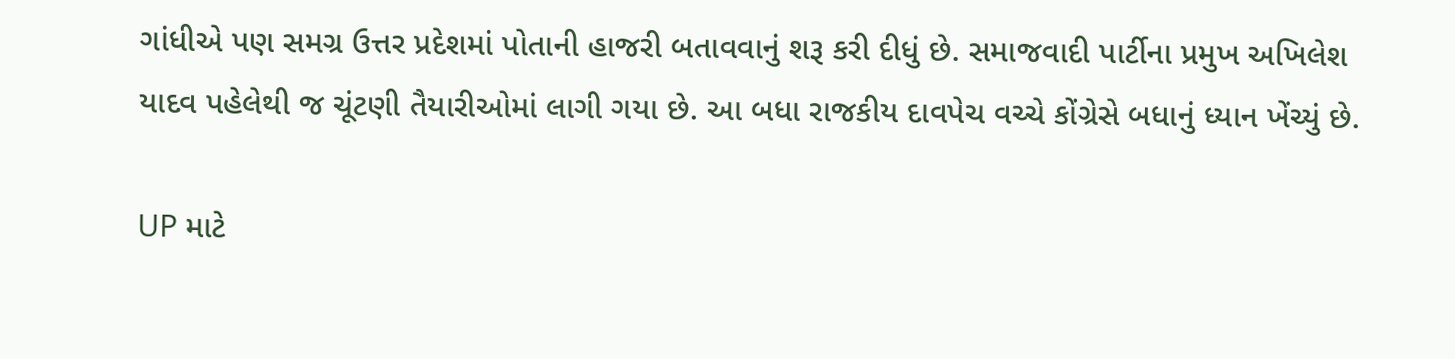ગાંધીએ પણ સમગ્ર ઉત્તર પ્રદેશમાં પોતાની હાજરી બતાવવાનું શરૂ કરી દીધું છે. સમાજવાદી પાર્ટીના પ્રમુખ અખિલેશ યાદવ પહેલેથી જ ચૂંટણી તૈયારીઓમાં લાગી ગયા છે. આ બધા રાજકીય દાવપેચ વચ્ચે કોંગ્રેસે બધાનું ધ્યાન ખેંચ્યું છે.

UP માટે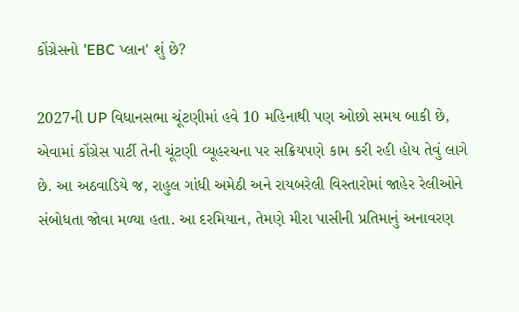કોંગ્રેસનો 'EBC પ્લાન' શું છે?

2027ની UP વિધાનસભા ચૂંટણીમાં હવે 10 મહિનાથી પણ ઓછો સમય બાકી છે, એવામાં કોંગ્રેસ પાર્ટી તેની ચૂંટણી વ્યૂહરચના પર સક્રિયપણે કામ કરી રહી હોય તેવું લાગે છે. આ અઠવાડિયે જ, રાહુલ ગાંધી અમેઠી અને રાયબરેલી વિસ્તારોમાં જાહેર રેલીઓને સંબોધતા જોવા મળ્યા હતા. આ દરમિયાન, તેમણે મીરા પાસીની પ્રતિમાનું અનાવરણ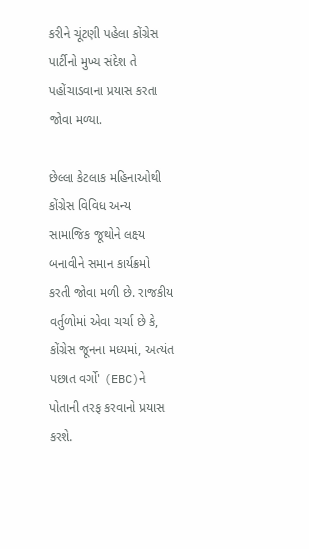કરીને ચૂંટણી પહેલા કોંગ્રેસ પાર્ટીનો મુખ્ય સંદેશ તે પહોંચાડવાના પ્રયાસ કરતા જોવા મળ્યા.

છેલ્લા કેટલાક મહિનાઓથી કોંગ્રેસ વિવિધ અન્ય સામાજિક જૂથોને લક્ષ્ય બનાવીને સમાન કાર્યક્રમો કરતી જોવા મળી છે. રાજકીય વર્તુળોમાં એવા ચર્ચા છે કે, કોંગ્રેસ જૂનના મધ્યમાં, અત્યંત પછાત વર્ગો' (EBC)ને પોતાની તરફ કરવાનો પ્રયાસ કરશે.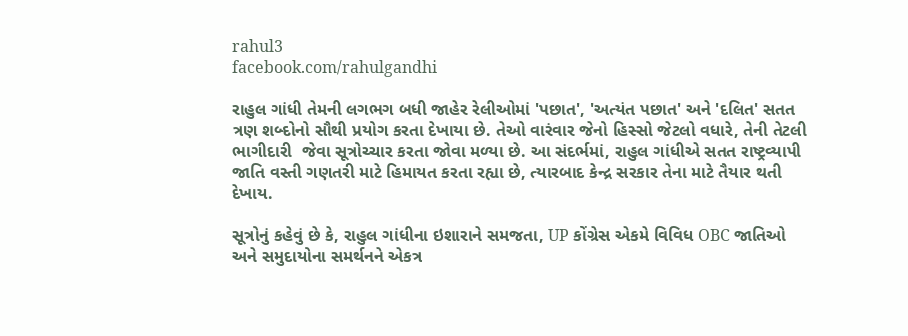rahul3
facebook.com/rahulgandhi

રાહુલ ગાંધી તેમની લગભગ બધી જાહેર રેલીઓમાં 'પછાત', 'અત્યંત પછાત' અને 'દલિત' સતત ત્રણ શબ્દોનો સૌથી પ્રયોગ કરતા દેખાયા છે. તેઓ વારંવાર જેનો હિસ્સો જેટલો વધારે, તેની તેટલી ભાગીદારી  જેવા સૂત્રોચ્ચાર કરતા જોવા મળ્યા છે. આ સંદર્ભમાં, રાહુલ ગાંધીએ સતત રાષ્ટ્રવ્યાપી જાતિ વસ્તી ગણતરી માટે હિમાયત કરતા રહ્યા છે, ત્યારબાદ કેન્દ્ર સરકાર તેના માટે તૈયાર થતી દેખાય.

સૂત્રોનું કહેવું છે કે, રાહુલ ગાંધીના ઇશારાને સમજતા, UP કોંગ્રેસ એકમે વિવિધ OBC જાતિઓ અને સમુદાયોના સમર્થનને એકત્ર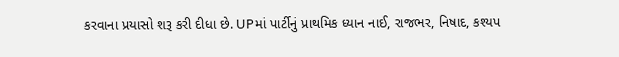કરવાના પ્રયાસો શરૂ કરી દીધા છે. UPમાં પાર્ટીનું પ્રાથમિક ધ્યાન નાઈ, રાજભર, નિષાદ, કશ્યપ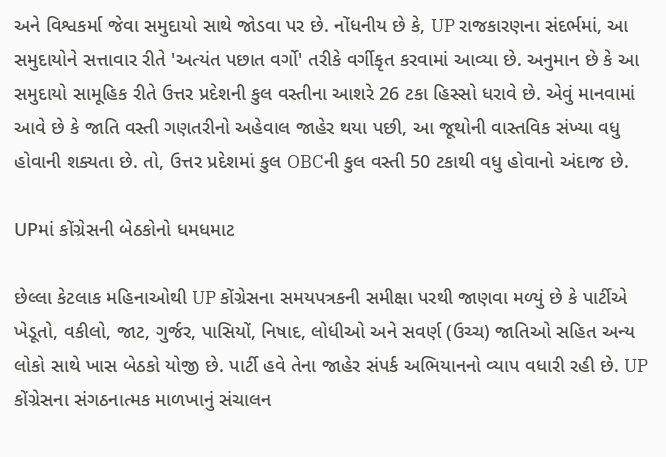અને વિશ્વકર્મા જેવા સમુદાયો સાથે જોડવા પર છે. નોંધનીય છે કે, UP રાજકારણના સંદર્ભમાં, આ સમુદાયોને સત્તાવાર રીતે 'અત્યંત પછાત વર્ગો' તરીકે વર્ગીકૃત કરવામાં આવ્યા છે. અનુમાન છે કે આ સમુદાયો સામૂહિક રીતે ઉત્તર પ્રદેશની કુલ વસ્તીના આશરે 26 ટકા હિસ્સો ધરાવે છે. એવું માનવામાં આવે છે કે જાતિ વસ્તી ગણતરીનો અહેવાલ જાહેર થયા પછી, આ જૂથોની વાસ્તવિક સંખ્યા વધુ હોવાની શક્યતા છે. તો, ઉત્તર પ્રદેશમાં કુલ OBCની કુલ વસ્તી 50 ટકાથી વધુ હોવાનો અંદાજ છે.

UPમાં કોંગ્રેસની બેઠકોનો ધમધમાટ

છેલ્લા કેટલાક મહિનાઓથી UP કોંગ્રેસના સમયપત્રકની સમીક્ષા પરથી જાણવા મળ્યું છે કે પાર્ટીએ ખેડૂતો, વકીલો, જાટ, ગુર્જર, પાસિયોં, નિષાદ, લોધીઓ અને સવર્ણ (ઉચ્ચ) જાતિઓ સહિત અન્ય લોકો સાથે ખાસ બેઠકો યોજી છે. પાર્ટી હવે તેના જાહેર સંપર્ક અભિયાનનો વ્યાપ વધારી રહી છે. UP કોંગ્રેસના સંગઠનાત્મક માળખાનું સંચાલન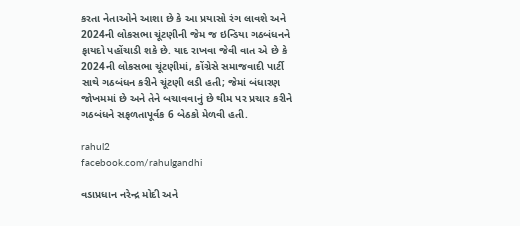કરતા નેતાઓને આશા છે કે આ પ્રયાસો રંગ લાવશે અને 2024ની લોકસભા ચૂંટણીની જેમ જ ઇન્ડિયા ગઠબંધનને ફાયદો પહોંચાડી શકે છે. યાદ રાખવા જેવી વાત એ છે કે 2024ની લોકસભા ચૂંટણીમાં, કોંગ્રેસે સમાજવાદી પાર્ટી સાથે ગઠબંધન કરીને ચૂંટણી લડી હતી; જેમાં બંધારણ જોખમમાં છે અને તેને બચાવવાનું છે થીમ પર પ્રચાર કરીને ગઠબંધને સફળતાપૂર્વક 6 બેઠકો મેળવી હતી.

rahul2
facebook.com/rahulgandhi

વડાપ્રધાન નરેન્દ્ર મોદી અને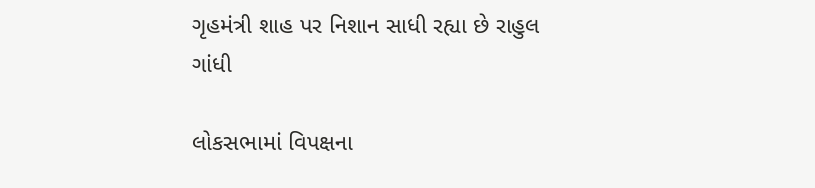ગૃહમંત્રી શાહ પર નિશાન સાધી રહ્યા છે રાહુલ ગાંધી

લોકસભામાં વિપક્ષના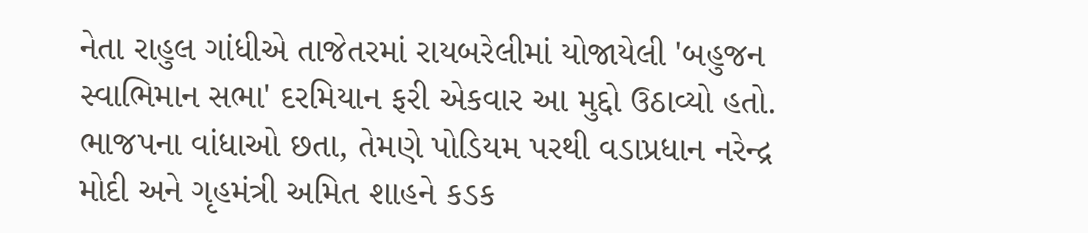નેતા રાહુલ ગાંધીએ તાજેતરમાં રાયબરેલીમાં યોજાયેલી 'બહુજન સ્વાભિમાન સભા' દરમિયાન ફરી એકવાર આ મુદ્દો ઉઠાવ્યો હતો. ભાજપના વાંધાઓ છતા, તેમણે પોડિયમ પરથી વડાપ્રધાન નરેન્દ્ર મોદી અને ગૃહમંત્રી અમિત શાહને કડક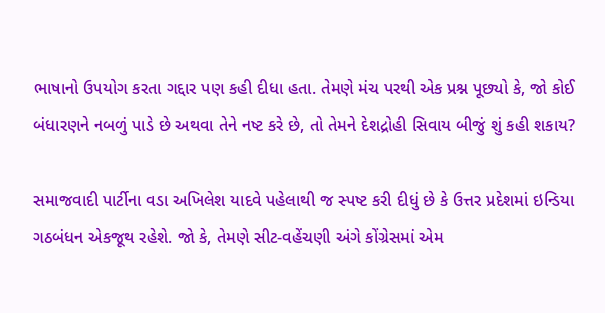ભાષાનો ઉપયોગ કરતા ગદ્દાર પણ કહી દીધા હતા. તેમણે મંચ પરથી એક પ્રશ્ન પૂછ્યો કે, જો કોઈ બંધારણને નબળું પાડે છે અથવા તેને નષ્ટ કરે છે, તો તેમને દેશદ્રોહી સિવાય બીજું શું કહી શકાય?

સમાજવાદી પાર્ટીના વડા અખિલેશ યાદવે પહેલાથી જ સ્પષ્ટ કરી દીધું છે કે ઉત્તર પ્રદેશમાં ઇન્ડિયા ગઠબંધન એકજૂથ રહેશે. જો કે, તેમણે સીટ-વહેંચણી અંગે કોંગ્રેસમાં એમ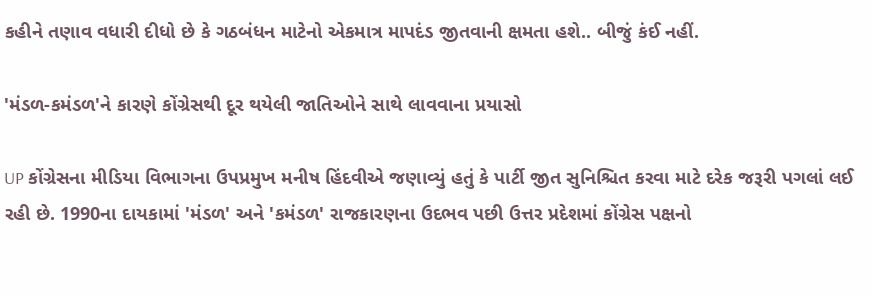કહીને તણાવ વધારી દીધો છે કે ગઠબંધન માટેનો એકમાત્ર માપદંડ જીતવાની ક્ષમતા હશે.. બીજું કંઈ નહીં.

'મંડળ-કમંડળ'ને કારણે કોંગ્રેસથી દૂર થયેલી જાતિઓને સાથે લાવવાના પ્રયાસો

UP કોંગ્રેસના મીડિયા વિભાગના ઉપપ્રમુખ મનીષ હિંદવીએ જણાવ્યું હતું કે પાર્ટી જીત સુનિશ્ચિત કરવા માટે દરેક જરૂરી પગલાં લઈ રહી છે. 1990ના દાયકામાં 'મંડળ' અને 'કમંડળ' રાજકારણના ઉદભવ પછી ઉત્તર પ્રદેશમાં કોંગ્રેસ પક્ષનો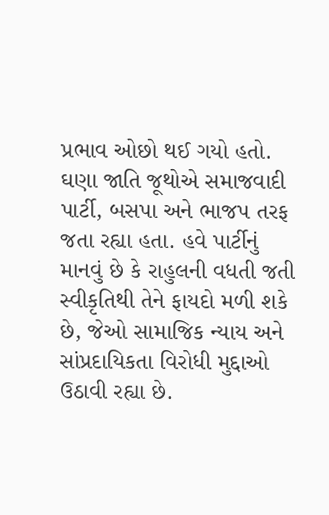પ્રભાવ ઓછો થઈ ગયો હતો. ઘણા જાતિ જૂથોએ સમાજવાદી પાર્ટી, બસપા અને ભાજપ તરફ જતા રહ્યા હતા. હવે પાર્ટીનું માનવું છે કે રાહુલની વધતી જતી સ્વીકૃતિથી તેને ફાયદો મળી શકે છે, જેઓ સામાજિક ન્યાય અને સાંપ્રદાયિકતા વિરોધી મુદ્દાઓ ઉઠાવી રહ્યા છે.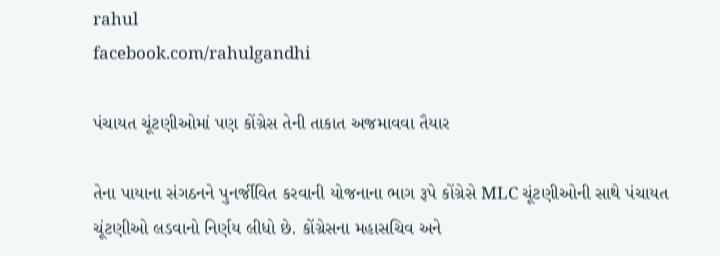rahul
facebook.com/rahulgandhi

પંચાયત ચૂંટણીઓમાં પણ કોંગ્રેસ તેની તાકાત અજમાવવા તૈયાર

તેના પાયાના સંગઠનને પુનર્જીવિત કરવાની યોજનાના ભાગ રૂપે કોંગ્રેસે MLC ચૂંટણીઓની સાથે પંચાયત ચૂંટણીઓ લડવાનો નિર્ણય લીધો છે. કોંગ્રેસના મહાસચિવ અને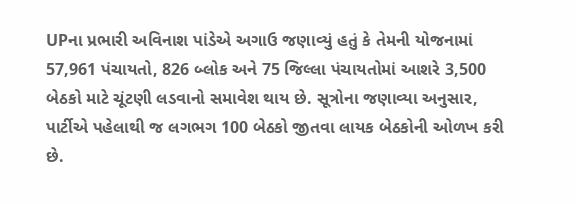UPના પ્રભારી અવિનાશ પાંડેએ અગાઉ જણાવ્યું હતું કે તેમની યોજનામાં 57,961 પંચાયતો, 826 બ્લોક અને 75 જિલ્લા પંચાયતોમાં આશરે 3,500 બેઠકો માટે ચૂંટણી લડવાનો સમાવેશ થાય છે. સૂત્રોના જણાવ્યા અનુસાર, પાર્ટીએ પહેલાથી જ લગભગ 100 બેઠકો જીતવા લાયક બેઠકોની ઓળખ કરી છે.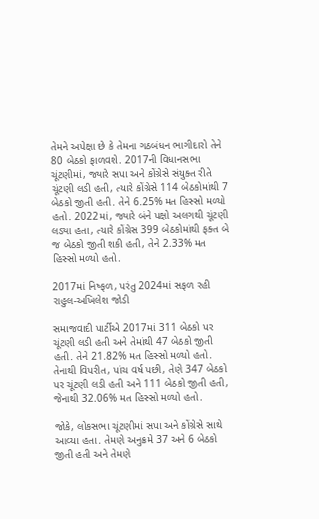તેમને અપેક્ષા છે કે તેમના ગઠબંધન ભાગીદારો તેને 80 બેઠકો ફાળવશે. 2017ની વિધાનસભા ચૂંટણીમાં, જ્યારે સપા અને કોંગ્રેસે સંયુક્ત રીતે ચૂંટણી લડી હતી, ત્યારે કોંગ્રેસે 114 બેઠકોમાંથી 7 બેઠકો જીતી હતી. તેને 6.25% મત હિસ્સો મળ્યો હતો. 2022માં, જ્યારે બંને પક્ષો અલગથી ચૂંટણી લડ્યા હતા, ત્યારે કોંગ્રેસ 399 બેઠકોમાંથી ફક્ત બે જ બેઠકો જીતી શકી હતી, તેને 2.33% મત હિસ્સો મળ્યો હતો.

2017માં નિષ્ફળ, પરંતુ 2024માં સફળ રહી રાહુલ-અખિલેશ જોડી

સમાજવાદી પાર્ટીએ 2017માં 311 બેઠકો પર ચૂંટણી લડી હતી અને તેમાંથી 47 બેઠકો જીતી હતી. તેને 21.82% મત હિસ્સો મળ્યો હતો. તેનાથી વિપરીત, પાંચ વર્ષ પછી, તેણે 347 બેઠકો પર ચૂંટણી લડી હતી અને 111 બેઠકો જીતી હતી, જેનાથી 32.06% મત હિસ્સો મળ્યો હતો.

જોકે, લોકસભા ચૂંટણીમાં સપા અને કોંગ્રેસે સાથે આવ્યા હતા. તેમણે અનુક્રમે 37 અને 6 બેઠકો જીતી હતી અને તેમણે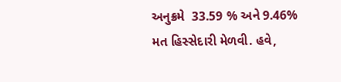અનુક્રમે  33.59 % અને 9.46% મત હિસ્સેદારી મેળવી. હવે,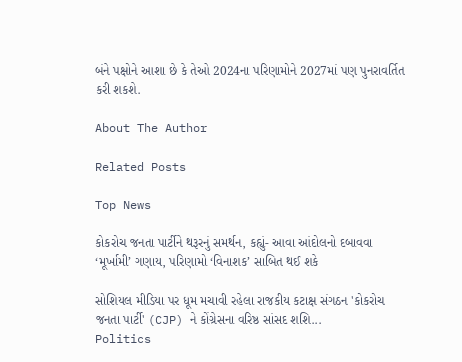બંને પક્ષોને આશા છે કે તેઓ 2024ના પરિણામોને 2027માં પણ પુનરાવર્તિત કરી શકશે.

About The Author

Related Posts

Top News

કોકરોચ જનતા પાર્ટીને થરૂરનું સમર્થન, કહ્યું- આવા આંદોલનો દબાવવા ‘મૂર્ખામી’ ગણાય, પરિણામો ‘વિનાશક’ સાબિત થઈ શકે

સોશિયલ મીડિયા પર ધૂમ મચાવી રહેલા રાજકીય કટાક્ષ સંગઠન 'કોકરોચ જનતા પાર્ટી' (CJP) ને કોંગ્રેસના વરિષ્ઠ સાંસદ શશિ...
Politics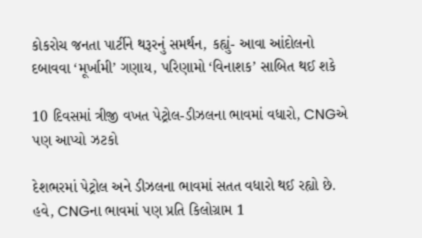કોકરોચ જનતા પાર્ટીને થરૂરનું સમર્થન, કહ્યું- આવા આંદોલનો દબાવવા ‘મૂર્ખામી’ ગણાય, પરિણામો ‘વિનાશક’ સાબિત થઈ શકે

10 દિવસમાં ત્રીજી વખત પેટ્રોલ-ડીઝલના ભાવમાં વધારો, CNGએ પણ આપ્યો ઝટકો

દેશભરમાં પેટ્રોલ અને ડીઝલના ભાવમાં સતત વધારો થઈ રહ્યો છે. હવે, CNGના ભાવમાં પણ પ્રતિ કિલોગ્રામ 1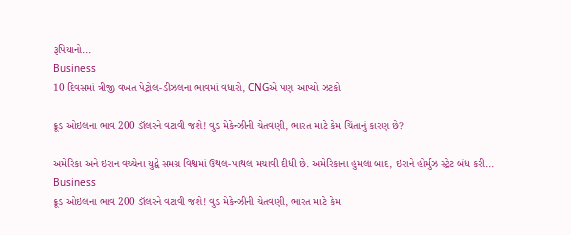રૂપિયાનો...
Business
10 દિવસમાં ત્રીજી વખત પેટ્રોલ-ડીઝલના ભાવમાં વધારો, CNGએ પણ આપ્યો ઝટકો

ક્રૂડ ઓઇલના ભાવ 200 ડૉલરને વટાવી જશે! વુડ મેકેન્ઝીની ચેતવણી, ભારત માટે કેમ ચિંતાનું કારણ છે?

અમેરિકા અને ઇરાન વચ્ચેના યુદ્વે સમગ્ર વિશ્વમાં ઉથલ-પાથલ મચાવી દીધી છે. અમેરિકાના હુમલા બાદ, ઇરાને હોર્મુઝ સ્ટ્રેટ બંધ કરી...
Business
ક્રૂડ ઓઇલના ભાવ 200 ડૉલરને વટાવી જશે! વુડ મેકેન્ઝીની ચેતવણી, ભારત માટે કેમ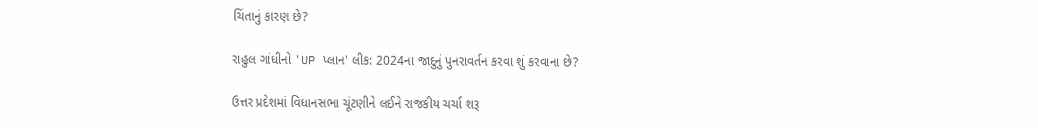ચિંતાનું કારણ છે?

રાહુલ ગાંધીનો 'UP પ્લાન' લીક: 2024ના જાદુનું પુનરાવર્તન કરવા શું કરવાના છે?

ઉત્તર પ્રદેશમાં વિધાનસભા ચૂંટણીને લઈને રાજકીય ચર્ચા શરૂ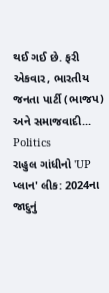થઈ ગઈ છે. ફરી એકવાર, ભારતીય જનતા પાર્ટી (ભાજપ) અને સમાજવાદી...
Politics
રાહુલ ગાંધીનો 'UP પ્લાન' લીક: 2024ના જાદુનું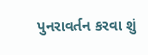પુનરાવર્તન કરવા શું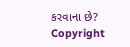કરવાના છે?
Copyright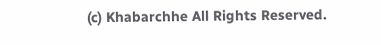(c) Khabarchhe All Rights Reserved.